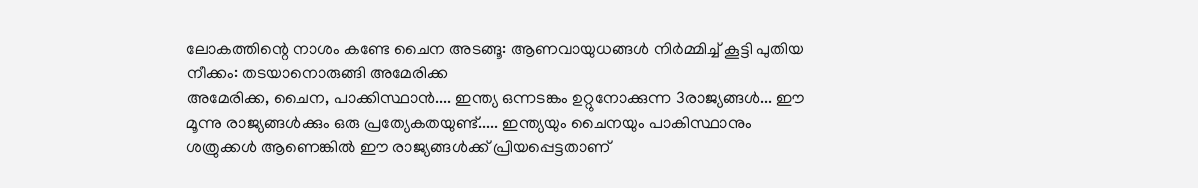ലോകത്തിന്റെ നാശം കണ്ടേ ചൈന അടങ്ങൂ: ആണവായുധങ്ങൾ നിർമ്മിച്ച് കൂട്ടി പുതിയ നീക്കം: തടയാനൊരുങ്ങി അമേരിക്ക
അമേരിക്ക, ചൈന, പാക്കിസ്ഥാൻ.... ഇന്ത്യ ഒന്നടങ്കം ഉറ്റുനോക്കുന്ന 3രാജ്യങ്ങൾ... ഈ മൂന്നു രാജ്യങ്ങൾക്കും ഒരു പ്രത്യേകതയുണ്ട്..... ഇന്ത്യയും ചൈനയും പാകിസ്ഥാനും ശത്രുക്കൾ ആണെങ്കിൽ ഈ രാജ്യങ്ങൾക്ക് പ്രിയപ്പെട്ടതാണ്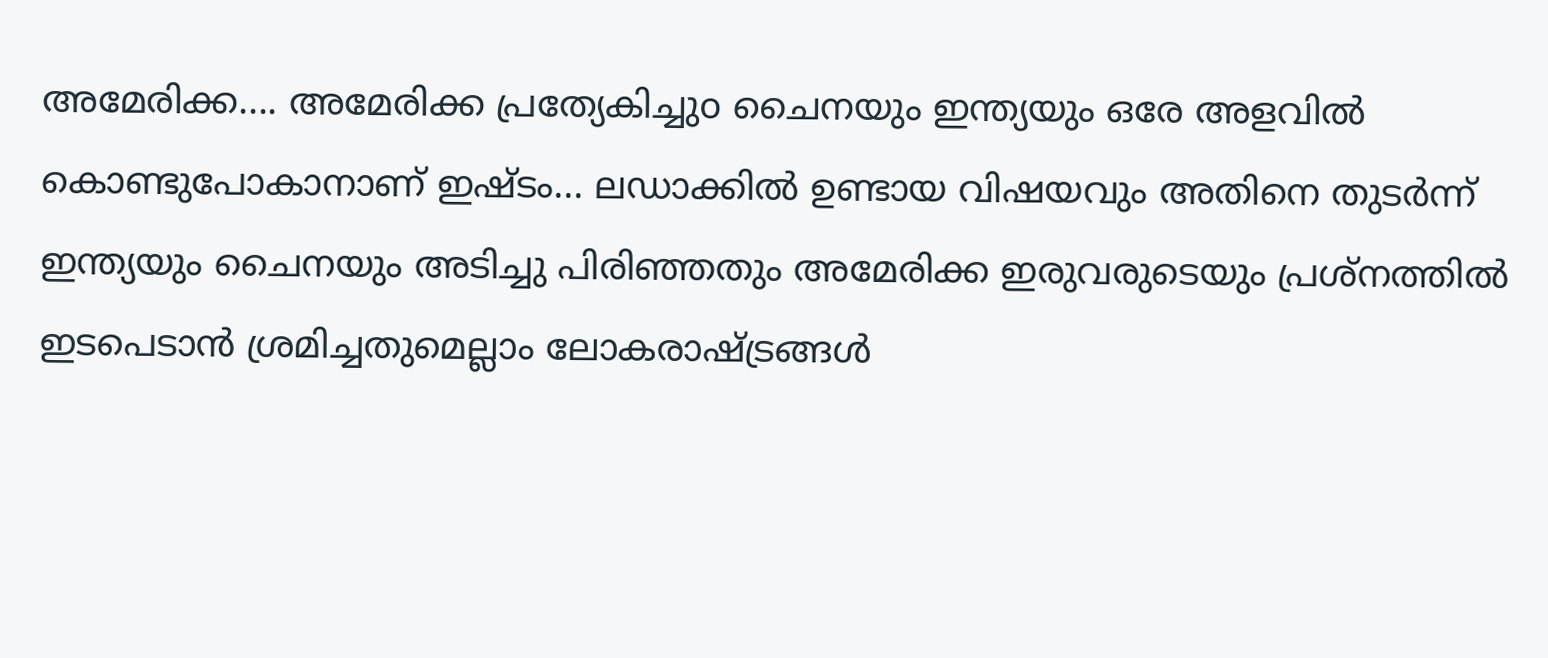അമേരിക്ക.... അമേരിക്ക പ്രത്യേകിച്ചുo ചൈനയും ഇന്ത്യയും ഒരേ അളവിൽ കൊണ്ടുപോകാനാണ് ഇഷ്ടം... ലഡാക്കിൽ ഉണ്ടായ വിഷയവും അതിനെ തുടർന്ന് ഇന്ത്യയും ചൈനയും അടിച്ചു പിരിഞ്ഞതും അമേരിക്ക ഇരുവരുടെയും പ്രശ്നത്തിൽ ഇടപെടാൻ ശ്രമിച്ചതുമെല്ലാം ലോകരാഷ്ട്രങ്ങൾ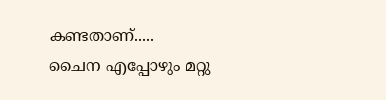കണ്ടതാണ്.....
ചൈന എപ്പോഴും മറ്റു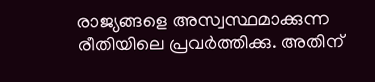രാജ്യങ്ങളെ അസ്വസ്ഥമാക്കുന്ന രീതിയിലെ പ്രവർത്തിക്കു. അതിന്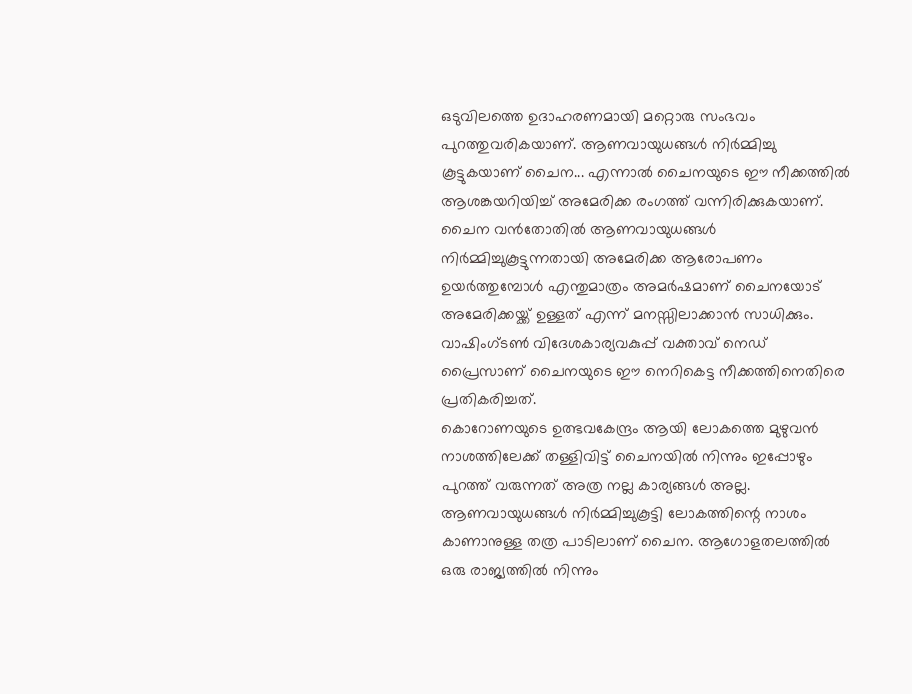ഒടുവിലത്തെ ഉദാഹരണമായി മറ്റൊരു സംഭവം പുറത്തുവരികയാണ്. ആണവായുധങ്ങൾ നിർമ്മിച്ചു കൂട്ടുകയാണ് ചൈന... എന്നാൽ ചൈനയുടെ ഈ നീക്കത്തിൽ ആശങ്കയറിയിച്ച് അമേരിക്ക രംഗത്ത് വന്നിരിക്കുകയാണ്.
ചൈന വൻതോതിൽ ആണവായുധങ്ങൾ നിർമ്മിച്ചുകൂട്ടുന്നതായി അമേരിക്ക ആരോപണം ഉയർത്തുമ്പോൾ എന്തുമാത്രം അമർഷമാണ് ചൈനയോട് അമേരിക്കയ്ക്ക് ഉള്ളത് എന്ന് മനസ്സിലാക്കാൻ സാധിക്കും. വാഷിംഗ്ടൺ വിദേശകാര്യവകുപ്പ് വക്താവ് നെഡ് പ്രൈസാണ് ചൈനയുടെ ഈ നെറികെട്ട നീക്കത്തിനെതിരെ പ്രതികരിച്ചത്.
കൊറോണയുടെ ഉത്ഭവകേന്ദ്രം ആയി ലോകത്തെ മുഴുവൻ നാശത്തിലേക്ക് തള്ളിവിട്ട് ചൈനയിൽ നിന്നും ഇപ്പോഴും പുറത്ത് വരുന്നത് അത്ര നല്ല കാര്യങ്ങൾ അല്ല. ആണവായുധങ്ങൾ നിർമ്മിച്ചുകൂട്ടി ലോകത്തിന്റെ നാശം കാണാനുള്ള തത്ര പാടിലാണ് ചൈന. ആഗോളതലത്തിൽ ഒരു രാജ്യത്തിൽ നിന്നും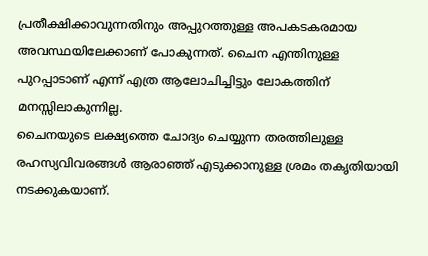പ്രതീക്ഷിക്കാവുന്നതിനും അപ്പുറത്തുള്ള അപകടകരമായ അവസ്ഥയിലേക്കാണ് പോകുന്നത്. ചൈന എന്തിനുള്ള പുറപ്പാടാണ് എന്ന് എത്ര ആലോചിച്ചിട്ടും ലോകത്തിന് മനസ്സിലാകുന്നില്ല.
ചൈനയുടെ ലക്ഷ്യത്തെ ചോദ്യം ചെയ്യുന്ന തരത്തിലുള്ള രഹസ്യവിവരങ്ങൾ ആരാഞ്ഞ് എടുക്കാനുള്ള ശ്രമം തകൃതിയായി നടക്കുകയാണ്.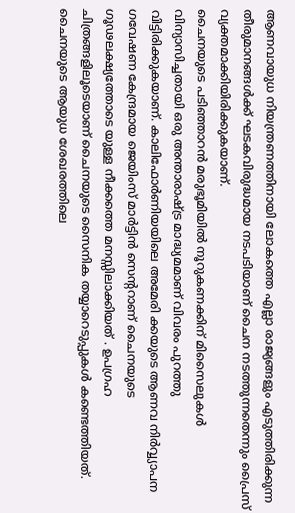ആണവായുധ നിയന്ത്രണത്തിനായി ലോകത്തെ എല്ലാ രാജ്യങ്ങളും എടുത്തിരിക്കുന്ന തീരുമാനങ്ങൾക്ക് ഘടകവിരുദ്ധമായ നടപടിയാണ് ചൈന നടത്തുന്നതെന്നും പ്രൈസ് വ്യക്തമാക്കിയിരിക്കുകയാണ്.
ചൈനയുടെ പടിഞ്ഞാറൻ മരുഭൂമിയിൽ നൂറുകണക്കിന് മിസൈലുകൾ വിന്യാസിച്ചതായി ഒരു അന്താരാഷ്ട്ര മാദ്ധ്യമമാണ് വിവരം പുറത്തു വിട്ടിരിക്കുകയാണ്. കാലിഫോർണിയയിലെ അമേരി ക്കയുടെ ആണവ നിർവ്വ്യാപന ഗവേഷണ കേന്ദ്രമായ ജെയിംസ് മാർട്ടിൻ സെന്ററാണ് ചൈനയുടെ ഗൂഢലക്ഷ്യത്തോടെ യുള്ള നീക്കത്തെ മനസ്സിലാക്കിയത് . ഉപഗ്രഹ ചിത്രങ്ങളിലൂടെയാണ് ചൈനയുടെ സൈനിക തയ്യാറെടുപ്പുകൾ കണ്ടെത്തിയത്. ചൈനയുടെ ആയുധ ശേഖരത്തിലെ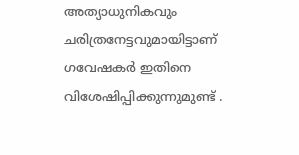അത്യാധുനികവും ചരിത്രനേട്ടവുമായിട്ടാണ് ഗവേഷകർ ഇതിനെ വിശേഷിപ്പിക്കുന്നുമുണ്ട് .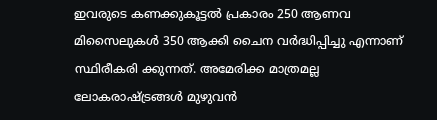ഇവരുടെ കണക്കുകൂട്ടൽ പ്രകാരം 250 ആണവ മിസൈലുകൾ 350 ആക്കി ചൈന വർദ്ധിപ്പിച്ചു എന്നാണ് സ്ഥിരീകരി ക്കുന്നത്. അമേരിക്ക മാത്രമല്ല ലോകരാഷ്ട്രങ്ങൾ മുഴുവൻ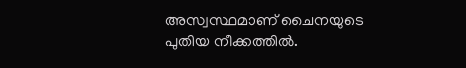അസ്വസ്ഥമാണ് ചൈനയുടെ പുതിയ നീക്കത്തിൽ.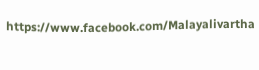https://www.facebook.com/Malayalivartha